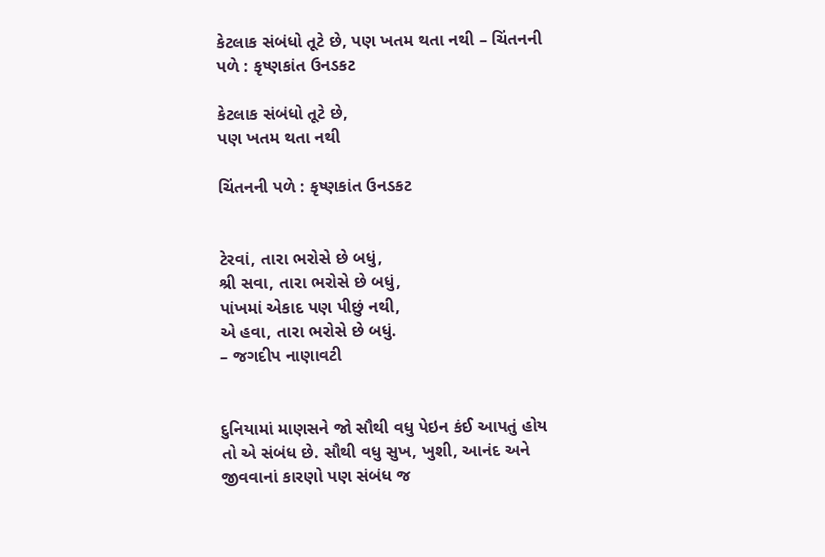કેટલાક સંબંધો તૂટે છે, પણ ખતમ થતા નથી – ચિંતનની પળે : કૃષ્ણકાંત ઉનડકટ

કેટલાક સંબંધો તૂટે છે,
પણ ખતમ થતા નથી

ચિંતનની પળે : કૃષ્ણકાંત ઉનડકટ


ટેરવાં, તારા ભરોસે છે બધું,
શ્રી સવા, તારા ભરોસે છે બધું,
પાંખમાં એકાદ પણ પીછું નથી,
એ હવા, તારા ભરોસે છે બધું.
– જગદીપ નાણાવટી


દુનિયામાં માણસને જો સૌથી વધુ પેઇન કંઈ આપતું હોય તો એ સંબંધ છે. સૌથી વધુ સુખ, ખુશી, આનંદ અને જીવવાનાં કારણો પણ સંબંધ જ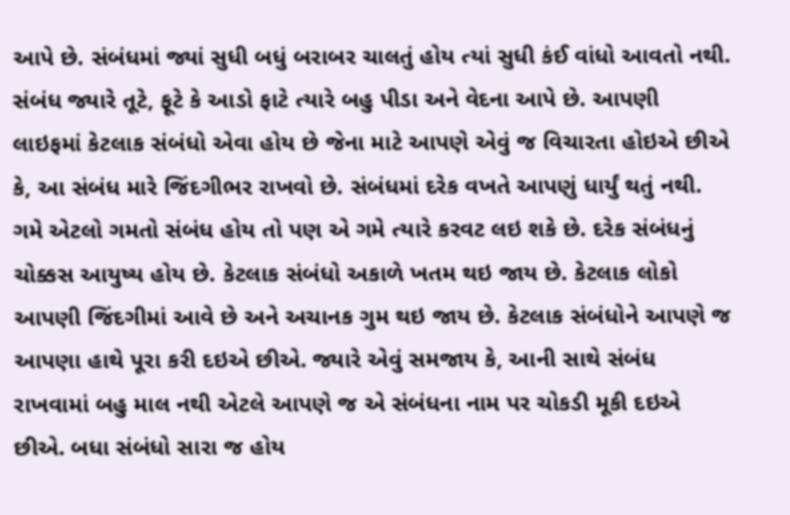આપે છે. સંબંધમાં જ્યાં સુધી બધું બરાબર ચાલતું હોય ત્યાં સુધી કંઈ વાંધો આવતો નથી. સંબંધ જ્યારે તૂટે, ફૂટે કે આડો ફાટે ત્યારે બહુ પીડા અને વેદના આપે છે. આપણી લાઇફમાં કેટલાક સંબંધો એવા હોય છે જેના માટે આપણે એવું જ વિચારતા હોઇએ છીએ કે, આ સંબંધ મારે જિંદગીભર રાખવો છે. સંબંધમાં દરેક વખતે આપણું ધાર્યું થતું નથી. ગમે એટલો ગમતો સંબંધ હોય તો પણ એ ગમે ત્યારે કરવટ લઇ શકે છે. દરેક સંબંધનું ચોક્કસ આયુષ્ય હોય છે. કેટલાક સંબંધો અકાળે ખતમ થઇ જાય છે. કેટલાક લોકો આપણી જિંદગીમાં આવે છે અને અચાનક ગુમ થઇ જાય છે. કેટલાક સંબંધોને આપણે જ આપણા હાથે પૂરા કરી દઇએ છીએ. જ્યારે એવું સમજાય કે, આની સાથે સંબંધ રાખવામાં બહુ માલ નથી એટલે આપણે જ એ સંબંધના નામ પર ચોકડી મૂકી દઇએ છીએ. બધા સંબંધો સારા જ હોય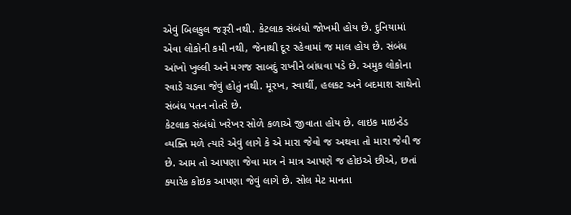એવું બિલકુલ જરૂરી નથી. કેટલાક સંબંધો જોખમી હોય છે. દુનિયામાં એવા લોકોની કમી નથી, જેનાથી દૂર રહેવામાં જ માલ હોય છે. સંબંધ આંખો ખુલ્લી અને મગજ સાબદું રાખીને બાંધવા પડે છે. અમુક લોકોના રવાડે ચડવા જેવું હોતું નથી. મૂરખ, સ્વાર્થી, હલકટ અને બદમાશ સાથેનો સંબંધ પતન નોતરે છે.
કેટલાક સંબંધો ખરેખર સોળે કળાએ જીવાતા હોય છે. લાઇક માઇન્ડેડ વ્યક્તિ મળે ત્યારે એવું લાગે કે એ મારા જેવો જ અથવા તો મારા જેવી જ છે. આમ તો આપણા જેવા માત્ર ને માત્ર આપણે જ હોઇએ છીએ, છતાં ક્યારેક કોઇક આપણા જેવું લાગે છે. સોલ મેટ માનતા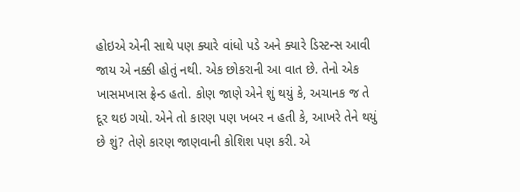હોઇએ એની સાથે પણ ક્યારે વાંધો પડે અને ક્યારે ડિસ્ટન્સ આવી જાય એ નક્કી હોતું નથી. એક છોકરાની આ વાત છે. તેનો એક ખાસમખાસ ફ્રેન્ડ હતો. કોણ જાણે એને શું થયું કે, અચાનક જ તે દૂર થઇ ગયો. એને તો કારણ પણ ખબર ન હતી કે, આખરે તેને થયું છે શું? તેણે કારણ જાણવાની કોશિશ પણ કરી. એ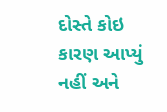દોસ્તે કોઇ કારણ આપ્યું નહીં અને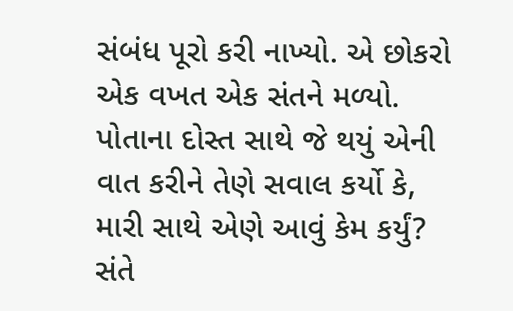સંબંધ પૂરો કરી નાખ્યો. એ છોકરો એક વખત એક સંતને મળ્યો. પોતાના દોસ્ત સાથે જે થયું એની વાત કરીને તેણે સવાલ કર્યો કે, મારી સાથે એણે આવું કેમ કર્યું? સંતે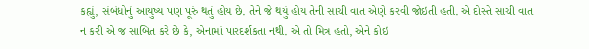કહ્યું, સંબંધોનું આયુષ્ય પણ પૂરું થતું હોય છે. તેને જે થયું હોય તેની સાચી વાત એણે કરવી જોઇતી હતી. એ દોસ્તે સાચી વાત ન કરી એ જ સાબિત કરે છે કે, એનામાં પારદર્શકતા નથી. એ તો મિત્ર હતો, એને કોઇ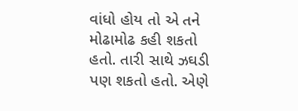વાંધો હોય તો એ તને મોઢામોઢ કહી શકતો હતો. તારી સાથે ઝઘડી પણ શકતો હતો. એણે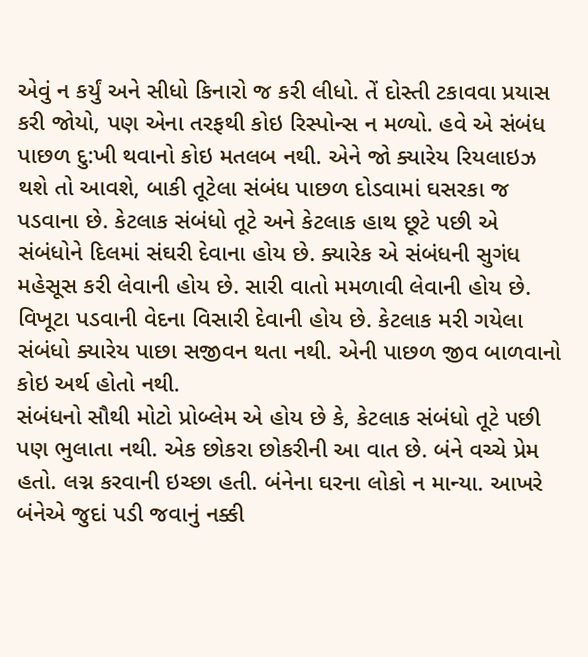એવું ન કર્યું અને સીધો કિનારો જ કરી લીધો. તેં દોસ્તી ટકાવવા પ્રયાસ કરી જોયો, પણ એના તરફથી કોઇ રિસ્પોન્સ ન મળ્યો. હવે એ સંબંધ પાછળ દુ:ખી થવાનો કોઇ મતલબ નથી. એને જો ક્યારેય રિયલાઇઝ થશે તો આવશે, બાકી તૂટેલા સંબંધ પાછળ દોડવામાં ઘસરકા જ પડવાના છે. કેટલાક સંબંધો તૂટે અને કેટલાક હાથ છૂટે પછી એ સંબંધોને દિલમાં સંઘરી દેવાના હોય છે. ક્યારેક એ સંબંધની સુગંધ મહેસૂસ કરી લેવાની હોય છે. સારી વાતો મમળાવી લેવાની હોય છે. વિખૂટા પડવાની વેદના વિસારી દેવાની હોય છે. કેટલાક મરી ગયેલા સંબંધો ક્યારેય પાછા સજીવન થતા નથી. એની પાછળ જીવ બાળવાનો કોઇ અર્થ હોતો નથી.
સંબંધનો સૌથી મોટો પ્રોબ્લેમ એ હોય છે કે, કેટલાક સંબંધો તૂટે પછી પણ ભુલાતા નથી. એક છોકરા છોકરીની આ વાત છે. બંને વચ્ચે પ્રેમ હતો. લગ્ન કરવાની ઇચ્છા હતી. બંનેના ઘરના લોકો ન માન્યા. આખરે બંનેએ જુદાં પડી જવાનું નક્કી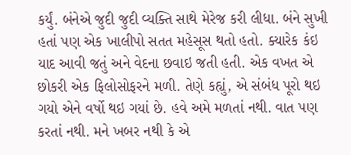કર્યું. બંનેએ જુદી જુદી વ્યક્તિ સાથે મેરેજ કરી લીધા. બંને સુખી હતાં પણ એક ખાલીપો સતત મહેસૂસ થતો હતો. ક્યારેક કંઇ યાદ આવી જતું અને વેદના છવાઇ જતી હતી. એક વખત એ છોકરી એક ફિલોસોફરને મળી. તેણે કહ્યું, એ સંબંધ પૂરો થઇ ગયો એને વર્ષો થઇ ગયાં છે. હવે અમે મળતાં નથી. વાત પણ કરતાં નથી. મને ખબર નથી કે એ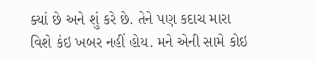ક્યાં છે અને શું કરે છે. તેને પણ કદાચ મારા વિશે કંઇ ખબર નહીં હોય. મને એની સામે કોઇ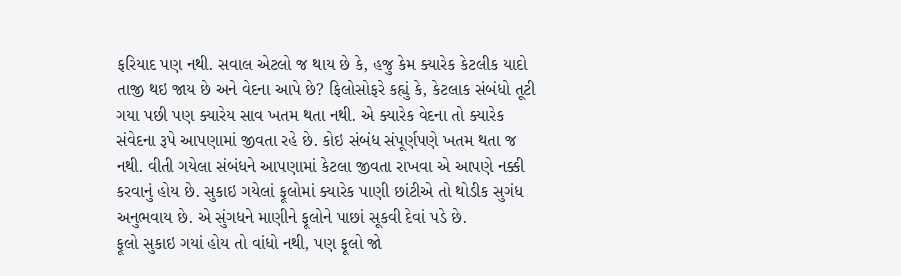ફરિયાદ પણ નથી. સવાલ એટલો જ થાય છે કે, હજુ કેમ ક્યારેક કેટલીક યાદો તાજી થઇ જાય છે અને વેદના આપે છે? ફિલોસોફરે કહ્યું કે, કેટલાક સંબંધો તૂટી ગયા પછી પણ ક્યારેય સાવ ખતમ થતા નથી. એ ક્યારેક વેદના તો ક્યારેક સંવેદના રૂપે આપણામાં જીવતા રહે છે. કોઇ સંબંધ સંપૂર્ણપણે ખતમ થતા જ નથી. વીતી ગયેલા સંબંધને આપણામાં કેટલા જીવતા રાખવા એ આપણે નક્કી કરવાનું હોય છે. સુકાઇ ગયેલાં ફૂલોમાં ક્યારેક પાણી છાંટીએ તો થોડીક સુગંધ અનુભવાય છે. એ સુંગધને માણીને ફૂલોને પાછાં સૂકવી દેવાં પડે છે.
ફૂલો સુકાઇ ગયાં હોય તો વાંધો નથી, પણ ફૂલો જો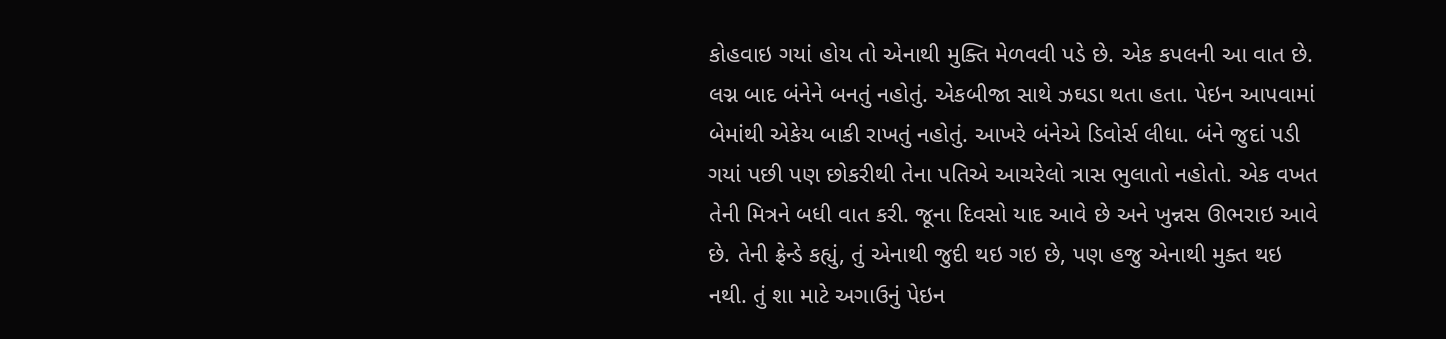કોહવાઇ ગયાં હોય તો એનાથી મુક્તિ મેળવવી પડે છે. એક કપલની આ વાત છે. લગ્ન બાદ બંનેને બનતું નહોતું. એકબીજા સાથે ઝઘડા થતા હતા. પેઇન આપવામાં બેમાંથી એકેય બાકી રાખતું નહોતું. આખરે બંનેએ ડિવોર્સ લીધા. બંને જુદાં પડી ગયાં પછી પણ છોકરીથી તેના પતિએ આચરેલો ત્રાસ ભુલાતો નહોતો. એક વખત તેની મિત્રને બધી વાત કરી. જૂના દિવસો યાદ આવે છે અને ખુન્નસ ઊભરાઇ આવે છે. તેની ફ્રેન્ડે કહ્યું, તું એનાથી જુદી થઇ ગઇ છે, પણ હજુ એનાથી મુક્ત થઇ નથી. તું શા માટે અગાઉનું પેઇન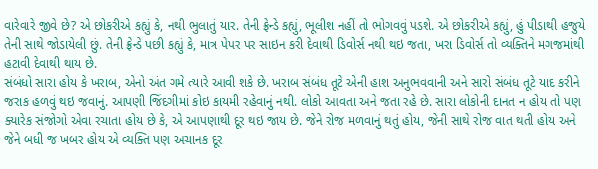વારેવારે જીવે છે? એ છોકરીએ કહ્યું કે, નથી ભુલાતું યાર. તેની ફ્રેન્ડે કહ્યું, ભૂલીશ નહીં તો ભોગવવું પડશે. એ છોકરીએ કહ્યું, હું પીડાથી હજુયે તેની સાથે જોડાયેલી છું. તેની ફ્રેન્ડે પછી કહ્યું કે, માત્ર પેપર પર સાઇન કરી દેવાથી ડિવોર્સ નથી થઇ જતા, ખરા ડિવોર્સ તો વ્યક્તિને મગજમાંથી હટાવી દેવાથી થાય છે.
સંબંધો સારા હોય કે ખરાબ, એનો અંત ગમે ત્યારે આવી શકે છે. ખરાબ સંબંધ તૂટે એની હાશ અનુભવવાની અને સારો સંબંધ તૂટે યાદ કરીને જરાક હળવું થઇ જવાનું. આપણી જિંદગીમાં કોઇ કાયમી રહેવાનું નથી. લોકો આવતા અને જતા રહે છે. સારા લોકોની દાનત ન હોય તો પણ ક્યારેક સંજોગો એવા રચાતા હોય છે કે, એ આપણાથી દૂર થઇ જાય છે. જેને રોજ મળવાનું થતું હોય, જેની સાથે રોજ વાત થતી હોય અને જેને બધી જ ખબર હોય એ વ્યક્તિ પણ અચાનક દૂર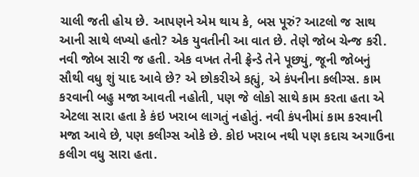ચાલી જતી હોય છે. આપણને એમ થાય કે, બસ પૂરું? આટલો જ સાથ આની સાથે લખ્યો હતો? એક યુવતીની આ વાત છે. તેણે જોબ ચેન્જ કરી. નવી જોબ સારી જ હતી. એક વખત તેની ફ્રેન્ડે તેને પૂછ્યું, જૂની જોબનું સૌથી વધુ શું યાદ આવે છે? એ છોકરીએ કહ્યું, એ કંપનીના કલીગ્સ. કામ કરવાની બહુ મજા આવતી નહોતી, પણ જે લોકો સાથે કામ કરતા હતા એ એટલા સારા હતા કે કંઇ ખરાબ લાગતું નહોતું. નવી કંપનીમાં કામ કરવાની મજા આવે છે, પણ કલીગ્સ ઓકે છે. કોઇ ખરાબ નથી પણ કદાચ અગાઉના કલીગ વધુ સારા હતા.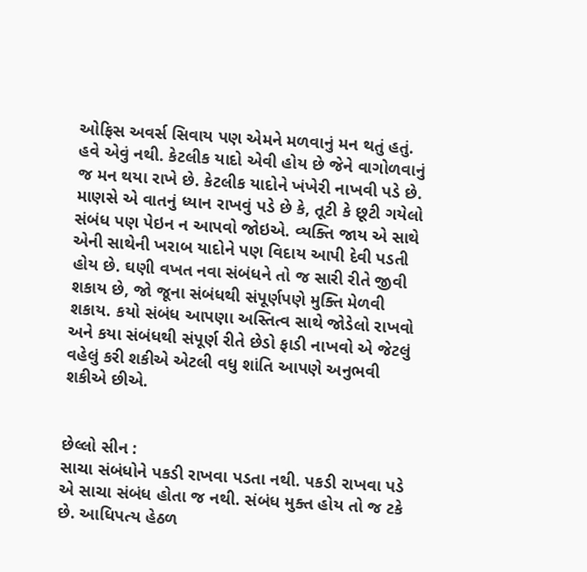ઓફિસ અવર્સ સિવાય પણ એમને મળવાનું મન થતું હતું. હવે એવું નથી. કેટલીક યાદો એવી હોય છે જેને વાગોળવાનું જ મન થયા રાખે છે. કેટલીક યાદોને ખંખેરી નાખવી પડે છે. માણસે એ વાતનું ધ્યાન રાખવું પડે છે કે, તૂટી કે છૂટી ગયેલો સંબંધ પણ પેઇન ન આપવો જોઇએ. વ્યક્તિ જાય એ સાથે એની સાથેની ખરાબ યાદોને પણ વિદાય આપી દેવી પડતી હોય છે. ઘણી વખત નવા સંબંધને તો જ સારી રીતે જીવી શકાય છે, જો જૂના સંબંધથી સંપૂર્ણપણે મુક્તિ મેળવી શકાય. કયો સંબંધ આપણા અસ્તિત્વ સાથે જોડેલો રાખવો અને કયા સંબંધથી સંપૂર્ણ રીતે છેડો ફાડી નાખવો એ જેટલું વહેલું કરી શકીએ એટલી વધુ શાંતિ આપણે અનુભવી શકીએ છીએ.


છેલ્લો સીન :
સાચા સંબંધોને પકડી રાખવા પડતા નથી. પકડી રાખવા પડે એ સાચા સંબંધ હોતા જ નથી. સંબંધ મુક્ત હોય તો જ ટકે છે. આધિપત્ય હેઠળ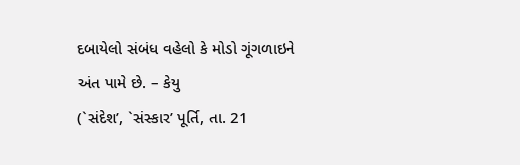દબાયેલો સંબંધ વહેલો કે મોડો ગૂંગળાઇને અંત પામે છે. – કેયુ
(`સંદેશ’, `સંસ્કાર’ પૂર્તિ, તા. 21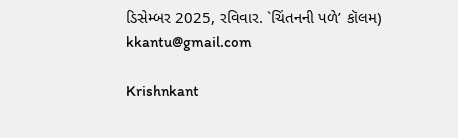ડિસેમ્બર 2025, રવિવાર. `ચિંતનની પળે’ કૉલમ)
kkantu@gmail.com

Krishnkant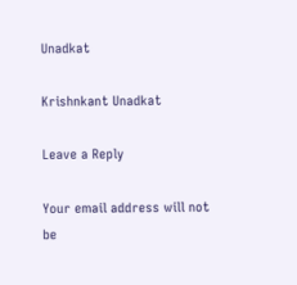Unadkat

Krishnkant Unadkat

Leave a Reply

Your email address will not be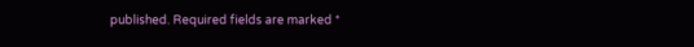published. Required fields are marked *